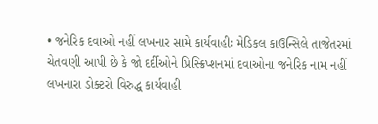• જનેરિક દવાઓ નહીં લખનાર સામે કાર્યવાહીઃ મેડિકલ કાઉન્સિલે તાજેતરમાં ચેતવણી આપી છે કે જો દર્દીઓને પ્રિસ્ક્રિપ્શનમાં દવાઓના જનેરિક નામ નહીં લખનારા ડોક્ટરો વિરુદ્ધ કાર્યવાહી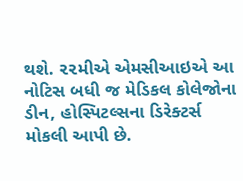થશે. ૨૨મીએ એમસીઆઇએ આ નોટિસ બધી જ મેડિકલ કોલેજોના ડીન, હોસ્પિટલ્સના ડિરેક્ટર્સ મોકલી આપી છે.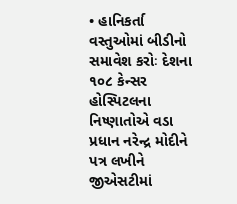• હાનિકર્તા વસ્તુઓમાં બીડીનો સમાવેશ કરોઃ દેશના ૧૦૮ કેન્સર હોસ્પિટલના નિષ્ણાતોએ વડા પ્રધાન નરેન્દ્ર મોદીને પત્ર લખીને જીએસટીમાં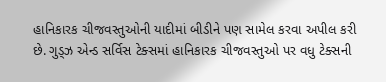હાનિકારક ચીજવસ્તુઓની યાદીમાં બીડીને પણ સામેલ કરવા અપીલ કરી છે. ગુડ્ઝ એન્ડ સર્વિસ ટેક્સમાં હાનિકારક ચીજવસ્તુઓ પર વધુ ટેક્સની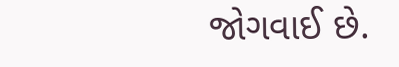જોગવાઈ છે.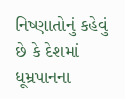નિષ્ણાતોનું કહેવું છે કે દેશમાં ધૂમ્રપાનના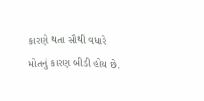કારણે થતા સૌથી વધારે મોતનું કારણ બીડી હોય છે.